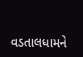વડતાલધામને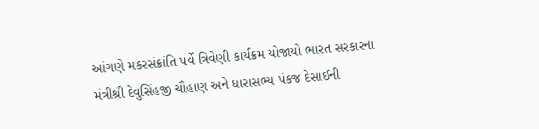આંગણે મકરસંક્રાંતિ પર્વે ત્રિવેણી કાર્યક્રમ યોજાયો ભારત સરકારના મંત્રીશ્રી દેવુસિંહજી ચૌહાણ અને ધારાસભ્ય પંકજ દેસાઈની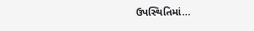ઉપસ્થિતિમાં…